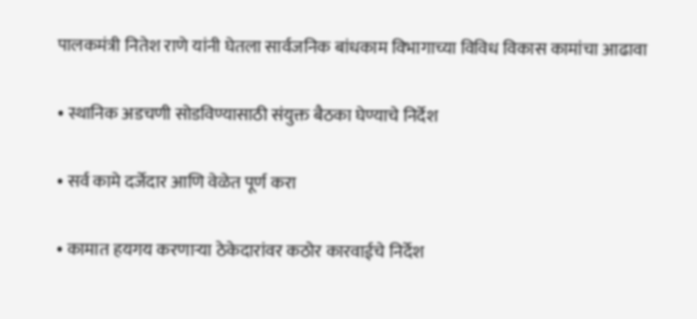पालकमंत्री नितेश राणे यांनी घेतला सार्वजनिक बांधकाम विभागाच्या विविध विकास कामांचा आढावा

• स्थानिक अडचणी सोडविण्यासाठी संयुक्त बैठका घेण्याचे निर्देश

• सर्व कामे दर्जेदार आणि वेळेत पूर्ण करा

• कामात हयगय करणाऱ्या ठेकेदारांवर कठोर कारवाईचे निर्देश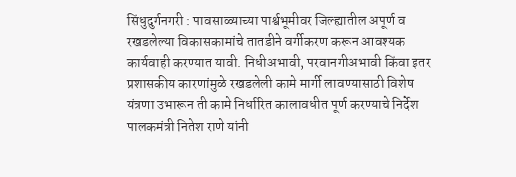सिंधुदुर्गनगरी : पावसाळ्याच्या पार्श्वभूमीवर जिल्ह्यातील अपूर्ण व रखडलेल्या विकासकामांचे तातडीने वर्गीकरण करून आवश्यक कार्यवाही करण्यात यावी. निधीअभावी, परवानगीअभावी किंवा इतर प्रशासकीय कारणांमुळे रखडलेली कामे मार्गी लावण्यासाठी विशेष यंत्रणा उभारून ती कामे निर्धारित कालावधीत पूर्ण करण्याचे निर्देश पालकमंत्री नितेश राणे यांनी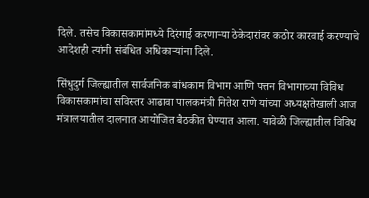दिले. तसेच विकासकामांमध्ये दिरंगाई करणाऱ्या ठेकेदारांवर कठोर कारवाई करण्याचे आदेशही त्यांनी संबंधित अधिकाऱ्यांना दिले.

सिंधुदुर्ग जिल्ह्यातील सार्वजनिक बांधकाम विभाग आणि पत्तन विभागाच्या विविध विकासकामांचा सविस्तर आढावा पालकमंत्री नितेश राणे यांच्या अध्यक्षतेखाली आज मंत्रालयातील दालनात आयोजित बैठकीत घेण्यात आला. यावेळी जिल्ह्यातील विविध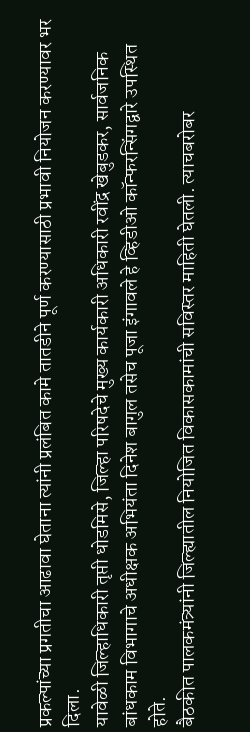प्रकल्पांच्या प्रगतीचा आढावा घेताना त्यांनी प्रलंबित कामे तातडीने पूर्ण करण्यासाठी प्रभावी नियोजन करण्यावर भर दिला.
यावेळी जिल्हाधिकारी तृप्ती धोडमिसे, जिल्हा परिषदेचे मुख्य कार्यकारी अधिकारी रवींद्र खेबुडकर, सार्वजनिक बांधकाम विभागाचे अधीक्षक अभियंता दिनेश बागुल तसेच पूजा इंगावले हे व्हिडीओ कॉन्फरन्सिंगद्वारे उपस्थित होते.
बैठकीत पालकमंत्र्यांनी जिल्ह्यातील नियोजित विकासकामांची सविस्तर माहिती घेतली. त्याचबरोबर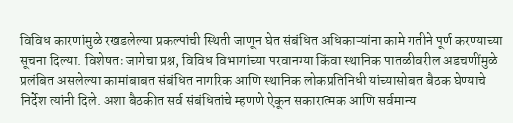विविध कारणांमुळे रखडलेल्या प्रकल्पांची स्थिती जाणून घेत संबंधित अधिकाऱ्यांना कामे गतीने पूर्ण करण्याच्या सूचना दिल्या. विशेषतः जागेचा प्रश्न, विविध विभागांच्या परवानग्या किंवा स्थानिक पातळीवरील अडचणींमुळे प्रलंबित असलेल्या कामांबाबत संबंधित नागरिक आणि स्थानिक लोकप्रतिनिधी यांच्यासोबत बैठक घेण्याचे निर्देश त्यांनी दिले. अशा बैठकीत सर्व संबंधितांचे म्हणणे ऐकून सकारात्मक आणि सर्वमान्य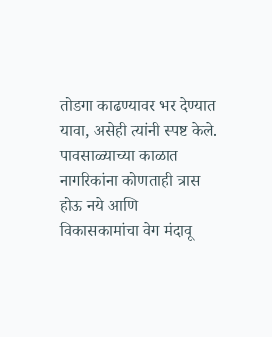तोडगा काढण्यावर भर देण्यात यावा, असेही त्यांनी स्पष्ट केले.
पावसाळ्याच्या काळात नागरिकांना कोणताही त्रास होऊ नये आणि विकासकामांचा वेग मंदावू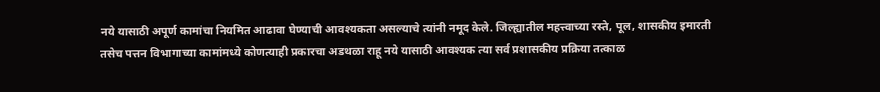नये यासाठी अपूर्ण कामांचा नियमित आढावा घेण्याची आवश्यकता असल्याचे त्यांनी नमूद केले. जिल्ह्यातील महत्त्वाच्या रस्ते, पूल, शासकीय इमारती तसेच पत्तन विभागाच्या कामांमध्ये कोणत्याही प्रकारचा अडथळा राहू नये यासाठी आवश्यक त्या सर्व प्रशासकीय प्रक्रिया तत्काळ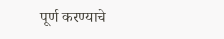पूर्ण करण्याचे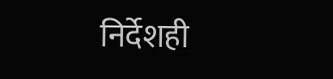निर्देशही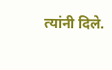त्यांनी दिले.